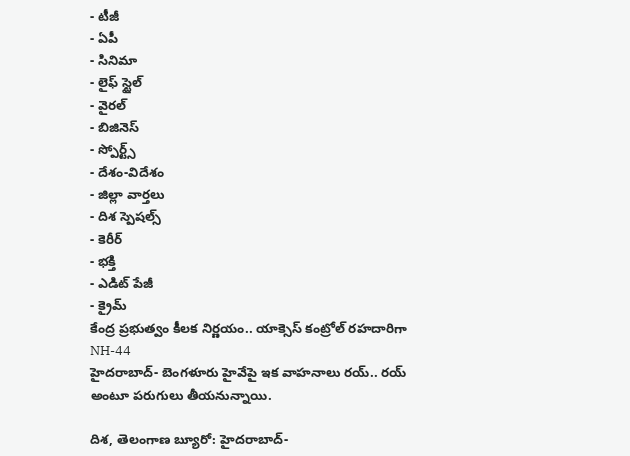- టీజీ
- ఏపీ
- సినిమా
- లైఫ్ స్టైల్
- వైరల్
- బిజినెస్
- స్పోర్ట్స్
- దేశం-విదేశం
- జిల్లా వార్తలు
- దిశ స్పెషల్స్
- కెరీర్
- భక్తి
- ఎడిట్ పేజీ
- క్రైమ్
కేంద్ర ప్రభుత్వం కీలక నిర్ణయం.. యాక్సెస్ కంట్రోల్ రహదారిగా NH-44
హైదరాబాద్- బెంగళూరు హైవేపై ఇక వాహనాలు రయ్.. రయ్ అంటూ పరుగులు తీయనున్నాయి.

దిశ, తెలంగాణ బ్యూరో: హైదరాబాద్-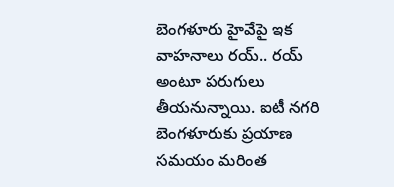బెంగళూరు హైవేపై ఇక వాహనాలు రయ్.. రయ్ అంటూ పరుగులు తీయనున్నాయి. ఐటీ నగరి బెంగళూరుకు ప్రయాణ సమయం మరింత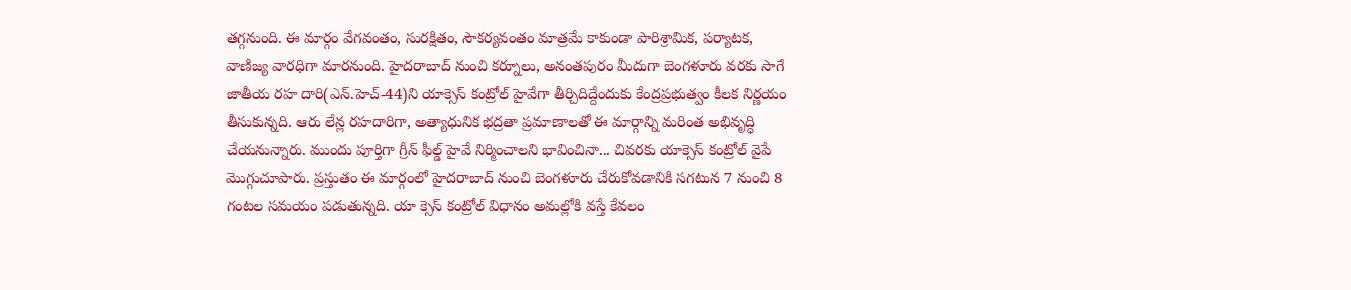తగ్గనుంది. ఈ మార్గం వేగవంతం, సురక్షితం, సౌకర్యవంతం మాత్రమే కాకుండా పారిశ్రామిక, పర్యాటక, వాణిజ్య వారధిగా మారనుంది. హైదరాబాద్ నుంచి కర్నూలు, అనంతపురం మీదుగా బెంగళూరు వరకు సాగే జాతీయ రహ దారి(ఎన్.హెచ్-44)ని యాక్సెస్ కంట్రోల్ హైవేగా తీర్చిదిద్దేందుకు కేంద్రప్రభుత్వం కీలక నిర్ణయం తీసుకున్నది. ఆరు లేన్ల రహదారిగా, అత్యాధునిక భద్రతా ప్రమాణాలతో ఈ మార్గాన్ని మరింత అభివృద్ధి చేయనున్నారు. ముందు పూర్తిగా గ్రీన్ ఫీల్డ్ హైవే నిర్మించాలని భావించినా... చివరకు యాక్సెస్ కంట్రోల్ వైపే మొగ్గుచూపారు. ప్రస్తుతం ఈ మార్గంలో హైదరాబాద్ నుంచి బెంగళూరు చేరుకోవడానికి సగటున 7 నుంచి 8 గంటల సమయం పడుతున్నది. యా క్సెస్ కంట్రోల్ విధానం అమల్లోకి వస్తే కేవలం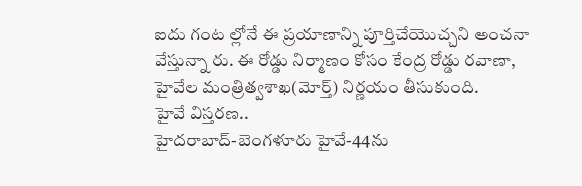ఐదు గంట ల్లోనే ఈ ప్రయాణాన్ని పూర్తిచేయొచ్చని అంచనా వేస్తున్నా రు. ఈ రోడ్డు నిర్మాణం కోసం కేంద్ర రోడ్డు రవాణా, హైవేల మంత్రిత్వశాఖ(మోర్త్) నిర్ణయం తీసుకుంది.
హైవే విస్తరణ..
హైదరాబాద్-బెంగళూరు హైవే-44ను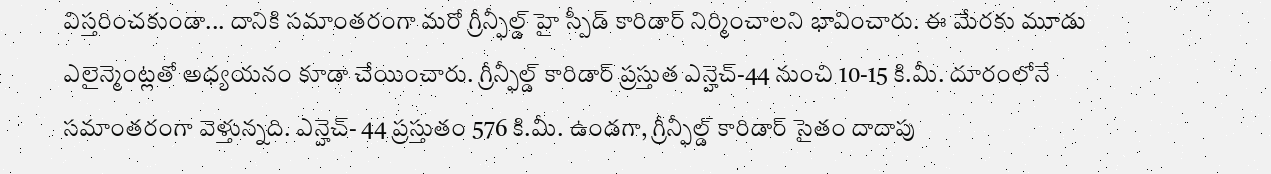విస్తరించకుండా... దానికి సమాంతరంగా మరో గ్రీన్ఫీల్డ్ హై స్పీడ్ కారిడార్ నిర్మించాలని భావించారు. ఈ మేరకు మూడు ఎలైన్మెంట్లతో అధ్యయనం కూడా చేయించారు. గ్రీన్ఫీల్డ్ కారిడార్ ప్రస్తుత ఎన్హెచ్-44 నుంచి 10-15 కి.మీ. దూరంలోనే సమాంతరంగా వెళ్తున్నది. ఎన్హెచ్- 44 ప్రస్తుతం 576 కి.మీ. ఉండగా, గ్రీన్ఫీల్డ్ కారిడార్ సైతం దాదాపు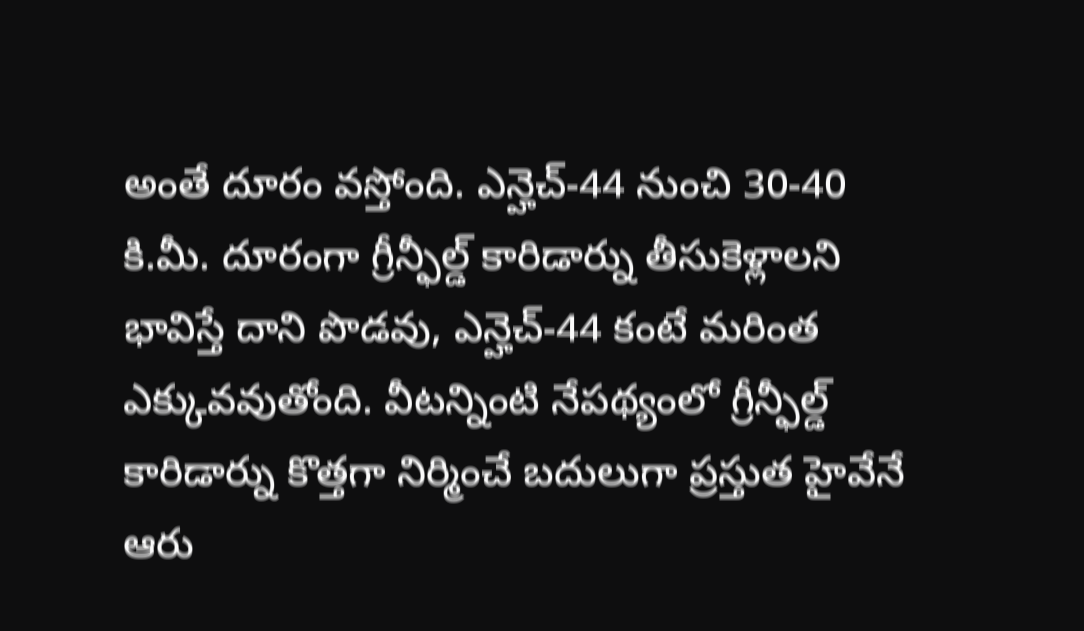అంతే దూరం వస్తోంది. ఎన్హెచ్-44 నుంచి 30-40 కి.మీ. దూరంగా గ్రీన్ఫీల్డ్ కారిడార్ను తీసుకెళ్లాలని భావిస్తే దాని పొడవు, ఎన్హెచ్-44 కంటే మరింత ఎక్కువవుతోంది. వీటన్నింటి నేపథ్యంలో గ్రీన్ఫీల్డ్ కారిడార్ను కొత్తగా నిర్మించే బదులుగా ప్రస్తుత హైవేనే ఆరు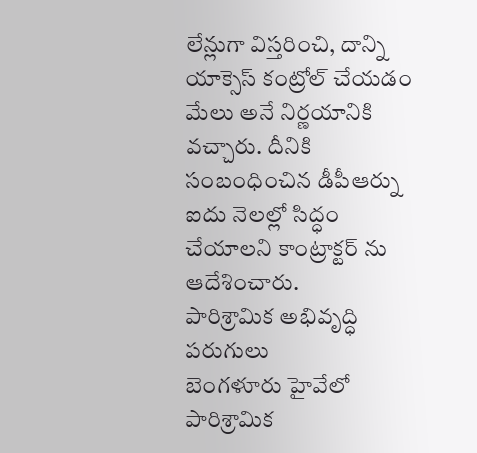లేన్లుగా విస్తరించి, దాన్ని యాక్సెస్ కంట్రోల్ చేయడం మేలు అనే నిర్ణయానికి వచ్చారు. దీనికి సంబంధించిన డీపీఆర్ను ఐదు నెలల్లో సిద్ధం చేయాలని కాంట్రాక్టర్ ను ఆదేశించారు.
పారిశ్రామిక అభివృద్ధి పరుగులు
బెంగళూరు హైవేలో పారిశ్రామిక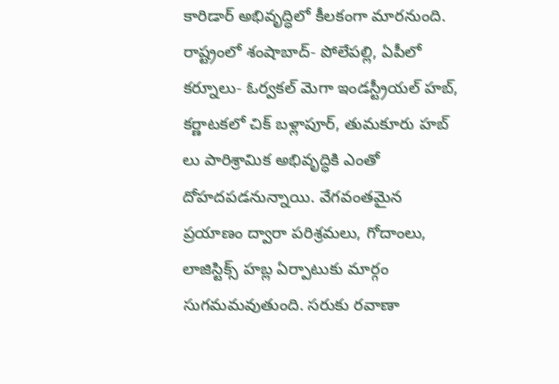కారిడార్ అభివృద్ధిలో కీలకంగా మారనుంది. రాష్ట్రంలో శంషాబాద్- పోలేపల్లి, ఏపీలో కర్నూలు- ఓర్వకల్ మెగా ఇండస్ట్రీయల్ హబ్, కర్ణాటకలో చిక్ బళ్లాపూర్, తుమకూరు హబ్ లు పారిశ్రామిక అభివృద్ధికి ఎంతో దోహదపడనున్నాయి. వేగవంతమైన ప్రయాణం ద్వారా పరిశ్రమలు, గోదాంలు, లాజిస్టిక్స్ హబ్ల ఏర్పాటుకు మార్గం సుగమమవుతుంది. సరుకు రవాణా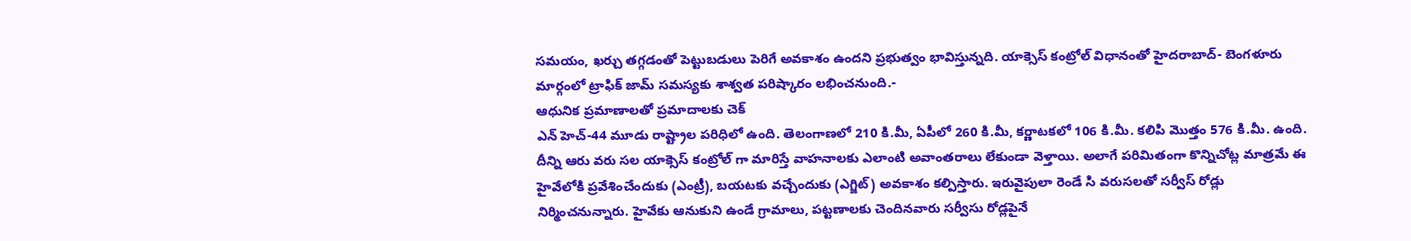సమయం, ఖర్చు తగ్గడంతో పెట్టుబడులు పెరిగే అవకాశం ఉందని ప్రభుత్వం భావిస్తున్నది. యాక్సెస్ కంట్రోల్ విధానంతో హైదరాబాద్- బెంగళూరు మార్గంలో ట్రాఫిక్ జామ్ సమస్యకు శాశ్వత పరిష్కారం లభించనుంది.-
ఆధునిక ప్రమాణాలతో ప్రమాదాలకు చెక్
ఎన్ హెచ్-44 మూడు రాష్ట్రాల పరిధిలో ఉంది. తెలంగాణలో 210 కి.మీ, ఏపీలో 260 కి.మీ, కర్ణాటకలో 106 కి.మీ. కలిపి మొత్తం 576 కి.మీ. ఉంది. దీన్ని ఆరు వరు సల యాక్సెస్ కంట్రోల్ గా మారిస్తే వాహనాలకు ఎలాంటి అవాంతరాలు లేకుండా వెళ్తాయి. అలాగే పరిమితంగా కొన్నిచోట్ల మాత్రమే ఈ హైవేలోకి ప్రవేశించేందుకు (ఎంట్రీ), బయటకు వచ్చేందుకు (ఎగ్జిట్) అవకాశం కల్పిస్తారు. ఇరువైపులా రెండే సి వరుసలతో సర్వీస్ రోడ్లు నిర్మించనున్నారు. హైవేకు ఆనుకుని ఉండే గ్రామాలు, పట్టణాలకు చెందినవారు సర్వీసు రోడ్లపైనే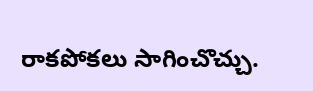రాకపోకలు సాగించొచ్చు.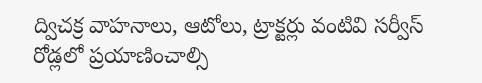ద్విచక్ర వాహనాలు, ఆటోలు, ట్రాక్టర్లు వంటివి సర్వీస్ రోడ్లలో ప్రయాణించాల్సి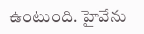ఉంటుంది. హైవేను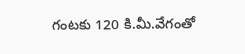గంటకు 120 కి.మీ.వేగంతో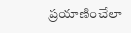ప్రయాణించేలా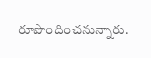రూపొందించనున్నారు.